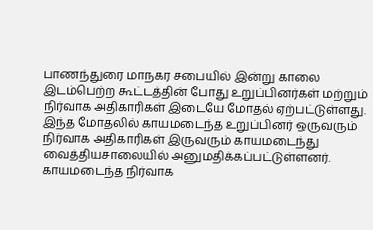பாணந்துரை மாநகர சபையில் இன்று காலை இடம்பெற்ற கூட்டத்தின் போது உறுப்பினர்கள் மற்றும் நிர்வாக அதிகாரிகள் இடையே மோதல் ஏற்பட்டுள்ளது.
இந்த மோதலில் காயமடைந்த உறுப்பினர் ஒருவரும் நிர்வாக அதிகாரிகள் இருவரும் காயமடைந்து வைத்தியசாலையில் அனுமதிக்கப்பட்டுள்ளனர்.
காயமடைந்த நிர்வாக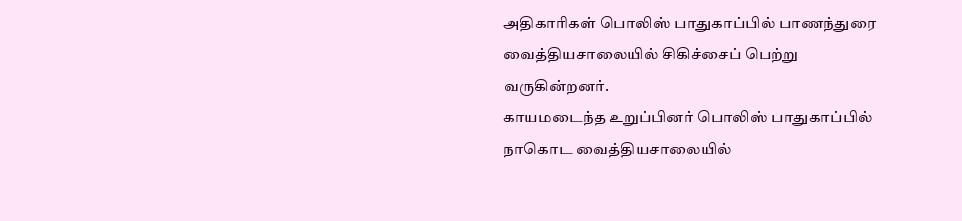அதிகாரிகள் பொலிஸ் பாதுகாப்பில் பாணந்துரை வைத்தியசாலையில் சிகிச்சைப் பெற்று வருகின்றனர்.
காயமடைந்த உறுப்பினர் பொலிஸ் பாதுகாப்பில் நாகொட வைத்தியசாலையில்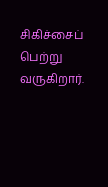சிகிச்சைப் பெற்று வருகிறார்.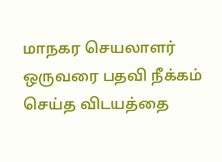மாநகர செயலாளர் ஒருவரை பதவி நீக்கம் செய்த விடயத்தை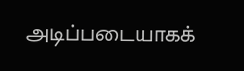அடிப்படையாகக்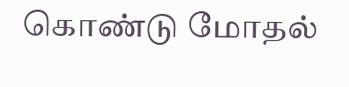கொண்டு மோதல்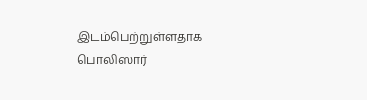இடம்பெற்றுள்ளதாக பொலிஸார்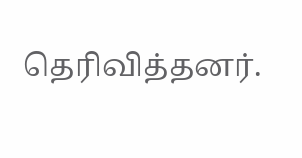தெரிவித்தனர்.